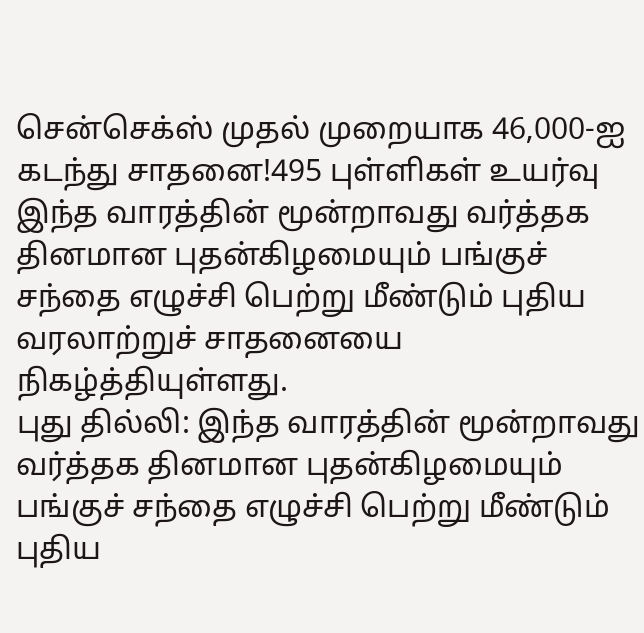சென்செக்ஸ் முதல் முறையாக 46,000-ஐ கடந்து சாதனை!495 புள்ளிகள் உயர்வு
இந்த வாரத்தின் மூன்றாவது வர்த்தக தினமான புதன்கிழமையும் பங்குச் சந்தை எழுச்சி பெற்று மீண்டும் புதிய வரலாற்றுச் சாதனையை நிகழ்த்தியுள்ளது.
புது தில்லி: இந்த வாரத்தின் மூன்றாவது வர்த்தக தினமான புதன்கிழமையும் பங்குச் சந்தை எழுச்சி பெற்று மீண்டும் புதிய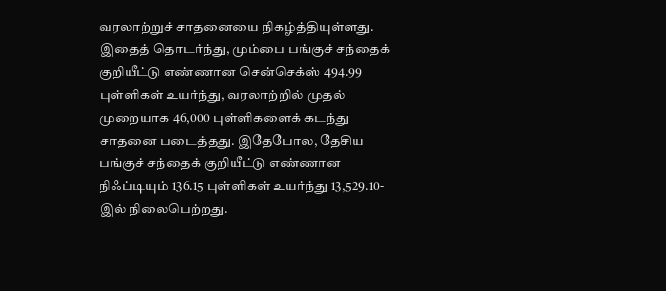வரலாற்றுச் சாதனையை நிகழ்த்தியுள்ளது. இதைத் தொடர்ந்து, மும்பை பங்குச் சந்தைக் குறியீட்டு எண்ணான சென்செக்ஸ் 494.99 புள்ளிகள் உயர்ந்து, வரலாற்றில் முதல் முறையாக 46,000 புள்ளிகளைக் கடந்து சாதனை படைத்தது. இதேபோல, தேசிய பங்குச் சந்தைக் குறியீட்டு எண்ணான நிஃப்டியும் 136.15 புள்ளிகள் உயர்ந்து 13,529.10-இல் நிலைபெற்றது.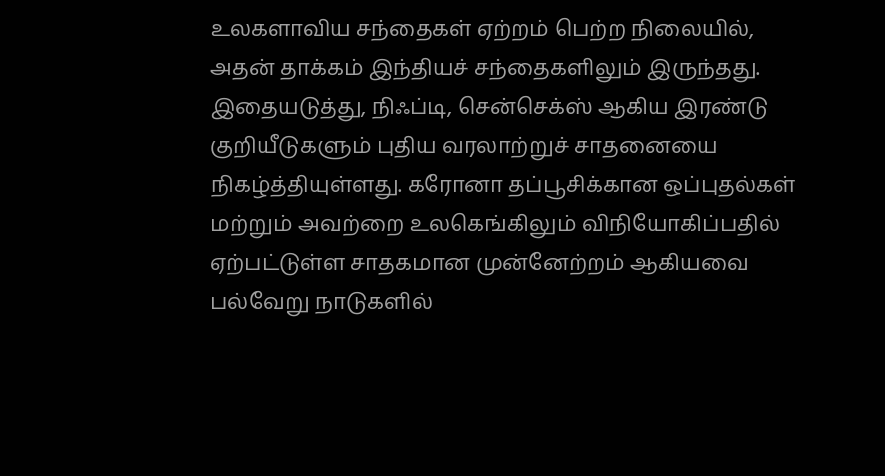உலகளாவிய சந்தைகள் ஏற்றம் பெற்ற நிலையில், அதன் தாக்கம் இந்தியச் சந்தைகளிலும் இருந்தது. இதையடுத்து, நிஃப்டி, சென்செக்ஸ் ஆகிய இரண்டு குறியீடுகளும் புதிய வரலாற்றுச் சாதனையை நிகழ்த்தியுள்ளது. கரோனா தப்பூசிக்கான ஒப்புதல்கள் மற்றும் அவற்றை உலகெங்கிலும் விநியோகிப்பதில் ஏற்பட்டுள்ள சாதகமான முன்னேற்றம் ஆகியவை பல்வேறு நாடுகளில்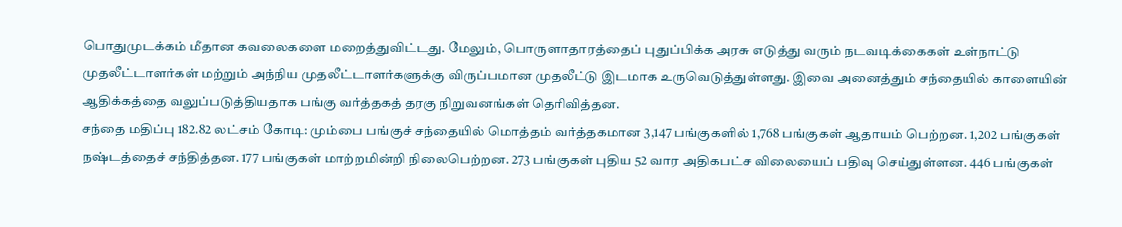பொதுமுடக்கம் மீதான கவலைகளை மறைத்துவிட்டது. மேலும், பொருளாதாரத்தைப் புதுப்பிக்க அரசு எடுத்து வரும் நடவடிக்கைகள் உள்நாட்டு முதலீட்டாளர்கள் மற்றும் அந்நிய முதலீட்டாளர்களுக்கு விருப்பமான முதலீட்டு இடமாக உருவெடுத்துள்ளது. இவை அனைத்தும் சந்தையில் காளையின் ஆதிக்கத்தை வலுப்படுத்தியதாக பங்கு வர்த்தகத் தரகு நிறுவனங்கள் தெரிவித்தன.
சந்தை மதிப்பு 182.82 லட்சம் கோடி: மும்பை பங்குச் சந்தையில் மொத்தம் வர்த்தகமான 3,147 பங்குகளில் 1,768 பங்குகள் ஆதாயம் பெற்றன. 1,202 பங்குகள் நஷ்டத்தைச் சந்தித்தன. 177 பங்குகள் மாற்றமின்றி நிலைபெற்றன. 273 பங்குகள் புதிய 52 வார அதிகபட்ச விலையைப் பதிவு செய்துள்ளன. 446 பங்குகள்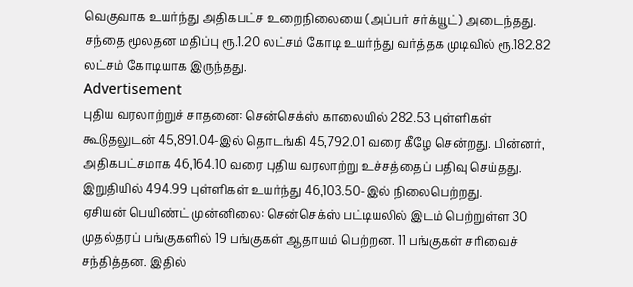வெகுவாக உயர்ந்து அதிகபட்ச உறைநிலையை (அப்பர் சர்க்யூட்) அடைந்தது. சந்தை மூலதன மதிப்பு ரூ.1.20 லட்சம் கோடி உயர்ந்து வர்த்தக முடிவில் ரூ.182.82 லட்சம் கோடியாக இருந்தது.
Advertisement
புதிய வரலாற்றுச் சாதனை: சென்செக்ஸ் காலையில் 282.53 புள்ளிகள் கூடுதலுடன் 45,891.04-இல் தொடங்கி 45,792.01 வரை கீழே சென்றது. பின்னர், அதிகபட்சமாக 46,164.10 வரை புதிய வரலாற்று உச்சத்தைப் பதிவு செய்தது. இறுதியில் 494.99 புள்ளிகள் உயர்ந்து 46,103.50-இல் நிலைபெற்றது.
ஏசியன் பெயிண்ட் முன்னிலை: சென்செக்ஸ் பட்டியலில் இடம் பெற்றுள்ள 30 முதல்தரப் பங்குகளில் 19 பங்குகள் ஆதாயம் பெற்றன. 11 பங்குகள் சரிவைச் சந்தித்தன. இதில்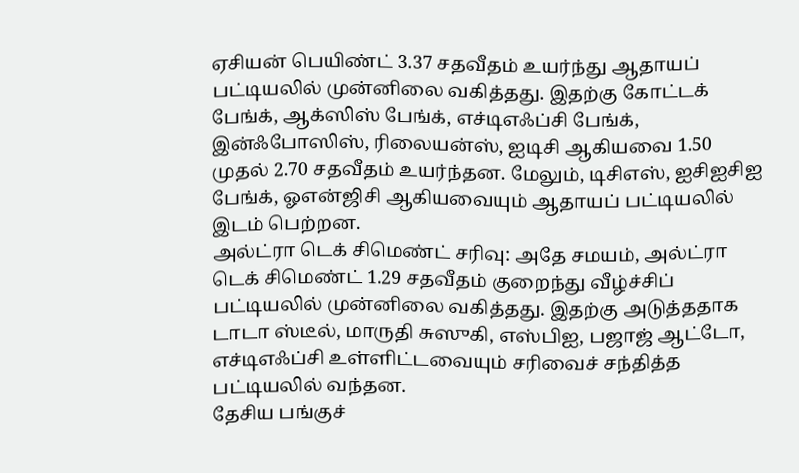ஏசியன் பெயிண்ட் 3.37 சதவீதம் உயர்ந்து ஆதாயப் பட்டியலில் முன்னிலை வகித்தது. இதற்கு கோட்டக் பேங்க், ஆக்ஸிஸ் பேங்க், எச்டிஎஃப்சி பேங்க், இன்ஃபோஸிஸ், ரிலையன்ஸ், ஐடிசி ஆகியவை 1.50 முதல் 2.70 சதவீதம் உயர்ந்தன. மேலும், டிசிஎஸ், ஐசிஐசிஐ பேங்க், ஓஎன்ஜிசி ஆகியவையும் ஆதாயப் பட்டியலில் இடம் பெற்றன.
அல்ட்ரா டெக் சிமெண்ட் சரிவு: அதே சமயம், அல்ட்ரா டெக் சிமெண்ட் 1.29 சதவீதம் குறைந்து வீழ்ச்சிப் பட்டியலில் முன்னிலை வகித்தது. இதற்கு அடுத்ததாக டாடா ஸ்டீல், மாருதி சுஸுகி, எஸ்பிஐ, பஜாஜ் ஆட்டோ, எச்டிஎஃப்சி உள்ளிட்டவையும் சரிவைச் சந்தித்த பட்டியலில் வந்தன.
தேசிய பங்குச்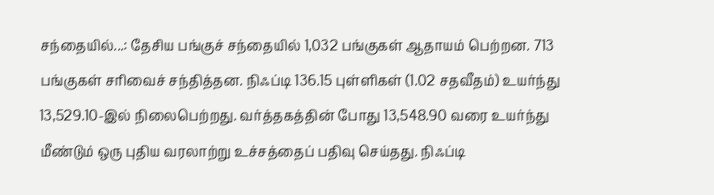சந்தையில்...: தேசிய பங்குச் சந்தையில் 1,032 பங்குகள் ஆதாயம் பெற்றன. 713 பங்குகள் சரிவைச் சந்தித்தன. நிஃப்டி 136.15 புள்ளிகள் (1.02 சதவீதம்) உயர்ந்து 13,529.10-இல் நிலைபெற்றது. வர்த்தகத்தின் போது 13,548.90 வரை உயர்ந்து மீண்டும் ஒரு புதிய வரலாற்று உச்சத்தைப் பதிவு செய்தது. நிஃப்டி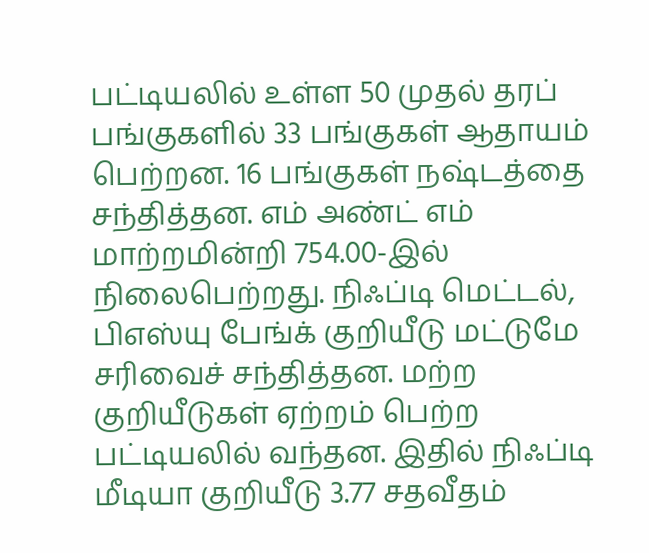பட்டியலில் உள்ள 50 முதல் தரப் பங்குகளில் 33 பங்குகள் ஆதாயம் பெற்றன. 16 பங்குகள் நஷ்டத்தை சந்தித்தன. எம் அண்ட் எம் மாற்றமின்றி 754.00-இல் நிலைபெற்றது. நிஃப்டி மெட்டல், பிஎஸ்யு பேங்க் குறியீடு மட்டுமே சரிவைச் சந்தித்தன. மற்ற குறியீடுகள் ஏற்றம் பெற்ற பட்டியலில் வந்தன. இதில் நிஃப்டி மீடியா குறியீடு 3.77 சதவீதம்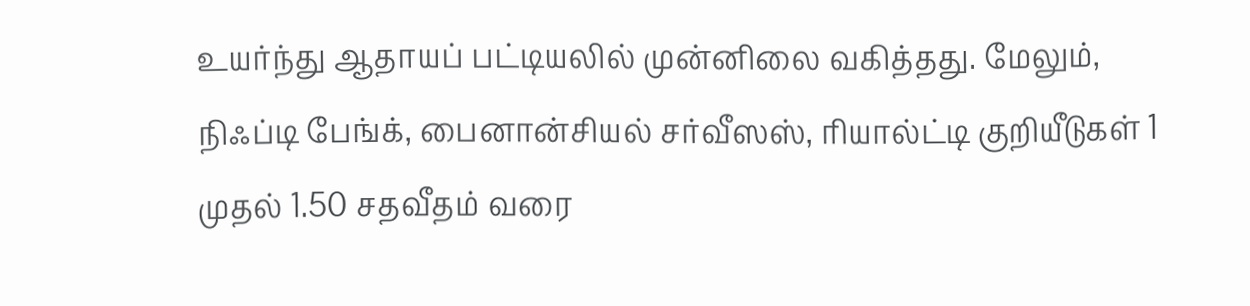உயர்ந்து ஆதாயப் பட்டியலில் முன்னிலை வகித்தது. மேலும், நிஃப்டி பேங்க், பைனான்சியல் சர்வீஸஸ், ரியால்ட்டி குறியீடுகள் 1 முதல் 1.50 சதவீதம் வரை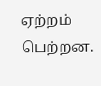ஏற்றம் பெற்றன.